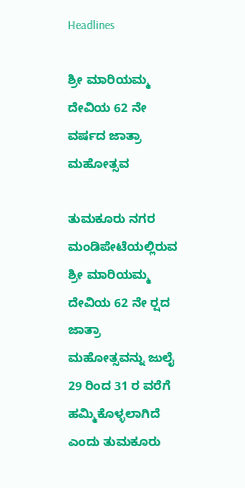Headlines

ಶ್ರೀ ಮಾರಿಯಮ್ಮ ದೇವಿಯ 62 ನೇ ವರ್ಷದ ಜಾತ್ರಾ ಮಹೋತ್ಸವ

ತುಮಕೂರು ನಗರ ಮಂಡಿಪೇಟೆಯಲ್ಲಿರುವ ಶ್ರೀ ಮಾರಿಯಮ್ಮ ದೇವಿಯ 62 ನೇ ರ‍್ಷದ ಜಾತ್ರಾ ಮಹೋತ್ಸವನ್ನು ಜುಲೈ 29 ರಿಂದ 31 ರ ವರೆಗೆ ಹಮ್ಮಿಕೊಳ್ಳಲಾಗಿದೆ ಎಂದು ತುಮಕೂರು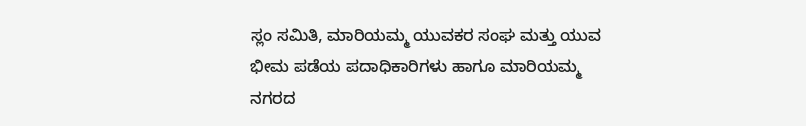ಸ್ಲಂ ಸಮಿತಿ, ಮಾರಿಯಮ್ಮ ಯುವಕರ ಸಂಘ ಮತ್ತು ಯುವ ಭೀಮ ಪಡೆಯ ಪದಾಧಿಕಾರಿಗಳು ಹಾಗೂ ಮಾರಿಯಮ್ಮ ನಗರದ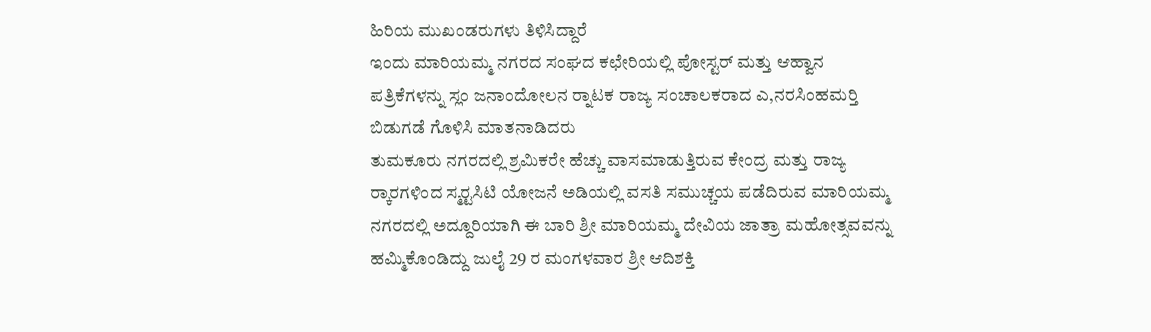ಹಿರಿಯ ಮುಖಂಡರುಗಳು ತಿಳಿಸಿದ್ದಾರೆ
ಇಂದು ಮಾರಿಯಮ್ಮ ನಗರದ ಸಂಘದ ಕಛೇರಿಯಲ್ಲಿ ಪೋಸ್ಟರ್ ಮತ್ತು ಆಹ್ವಾನ ಪತ್ರಿಕೆಗಳನ್ನು ಸ್ಲಂ ಜನಾಂದೋಲನ ರ‍್ನಾಟಕ ರಾಜ್ಯ ಸಂಚಾಲಕರಾದ ಎ,ನರಸಿಂಹಮರ‍್ತಿ ಬಿಡುಗಡೆ ಗೊಳಿಸಿ ಮಾತನಾಡಿದರು
ತುಮಕೂರು ನಗರದಲ್ಲಿ ಶ್ರಮಿಕರೇ ಹೆಚ್ಚು ವಾಸಮಾಡುತ್ತಿರುವ ಕೇಂದ್ರ ಮತ್ತು ರಾಜ್ಯ ರ‍್ಕಾರಗಳಿಂದ ಸ್ಮರ‍್ಟಸಿಟಿ ಯೋಜನೆ ಅಡಿಯಲ್ಲಿ ವಸತಿ ಸಮುಚ್ಚಯ ಪಡೆದಿರುವ ಮಾರಿಯಮ್ಮ ನಗರದಲ್ಲಿ ಅದ್ದೂರಿಯಾಗಿ ಈ ಬಾರಿ ಶ್ರೀ ಮಾರಿಯಮ್ಮ ದೇವಿಯ ಜಾತ್ರಾ ಮಹೋತ್ಸವವನ್ನು ಹಮ್ಮಿಕೊಂಡಿದ್ದು ಜುಲೈ 29 ರ ಮಂಗಳವಾರ ಶ್ರೀ ಆದಿಶಕ್ತಿ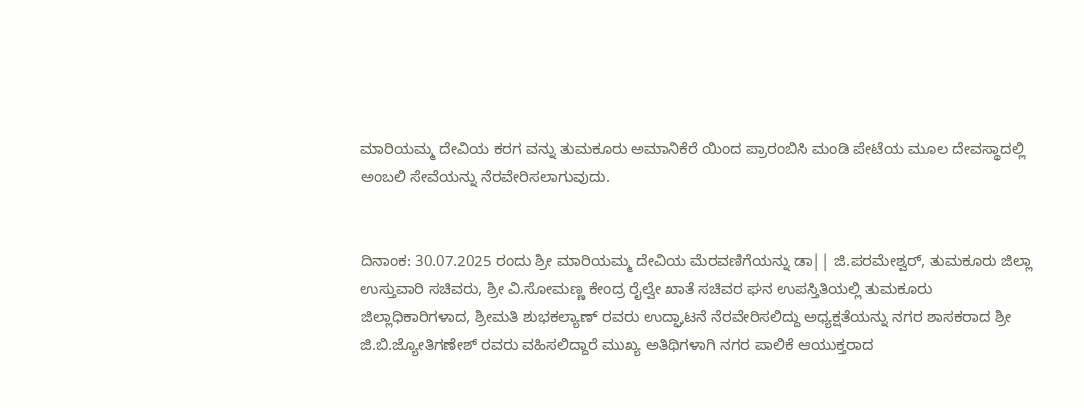ಮಾರಿಯಮ್ಮ ದೇವಿಯ ಕರಗ ವನ್ನು ತುಮಕೂರು ಅಮಾನಿಕೆರೆ ಯಿಂದ ಪ್ರಾರಂಬಿಸಿ ಮಂಡಿ ಪೇಟೆಯ ಮೂಲ ದೇವಸ್ಥಾದಲ್ಲಿ ಅಂಬಲಿ ಸೇವೆಯನ್ನು ನೆರವೇರಿಸಲಾಗುವುದು.


ದಿನಾಂಕ: 30.07.2025 ರಂದು ಶ್ರೀ ಮಾರಿಯಮ್ಮ ದೇವಿಯ ಮೆರವಣಿಗೆಯನ್ನು ಡಾ|| ಜಿ.ಪರಮೇಶ್ವರ್, ತುಮಕೂರು ಜಿಲ್ಲಾ ಉಸ್ತುವಾರಿ ಸಚಿವರು, ಶ್ರೀ ವಿ.ಸೋಮಣ್ಣ ಕೇಂದ್ರ ರೈಲ್ವೇ ಖಾತೆ ಸಚಿವರ ಘನ ಉಪಸ್ತಿತಿಯಲ್ಲಿ ತುಮಕೂರು ಜಿಲ್ಲಾಧಿಕಾರಿಗಳಾದ, ಶ್ರೀಮತಿ ಶುಭಕಲ್ಯಾಣ್ ರವರು ಉದ್ಘಾಟನೆ ನೆರವೇರಿಸಲಿದ್ದು ಅಧ್ಯಕ್ಷತೆಯನ್ನು ನಗರ ಶಾಸಕರಾದ ಶ್ರೀ ಜಿ.ಬಿ.ಜ್ಯೋತಿಗಣೇಶ್ ರವರು ವಹಿಸಲಿದ್ದಾರೆ ಮುಖ್ಯ ಅತಿಥಿಗಳಾಗಿ ನಗರ ಪಾಲಿಕೆ ಆಯುಕ್ತರಾದ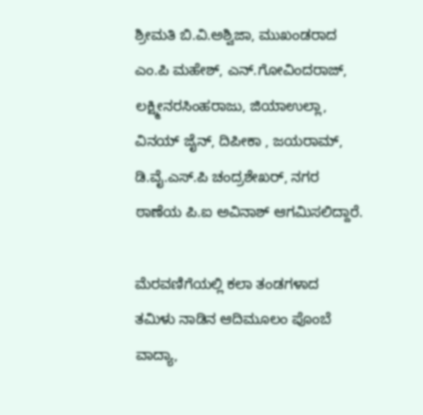ಶ್ರೀಮತಿ ಬಿ.ವಿ.ಅಶ್ವಿಜಾ, ಮುಖಂಡರಾದ ಎಂ.ಪಿ ಮಹೇಶ್, ಎನ್.ಗೋವಿಂದರಾಜ್, ಲಕ್ಷ್ಮೀನರಸಿಂಹರಾಜು, ಜಿಯಾಉಲ್ಲಾ, ವಿನಯ್ ಜೈನ್, ದಿಪೀಕಾ , ಜಯರಾಮ್, ಡಿ.ವೈ.ಎಸ್.ಪಿ ಚಂದ್ರಶೇಖರ್, ನಗರ ಠಾಣೆಯ ಪಿ.ಐ ಅವಿನಾಶ್ ಆಗಮಿಸಲಿದ್ದಾರೆ.

ಮೆರವಣಿಗೆಯಲ್ಲಿ ಕಲಾ ತಂಡಗಳಾದ ತಮಿಳು ನಾಡಿನ ಆದಿಮೂಲಂ ಪೊಂಬೆ ವಾದ್ಯಾ,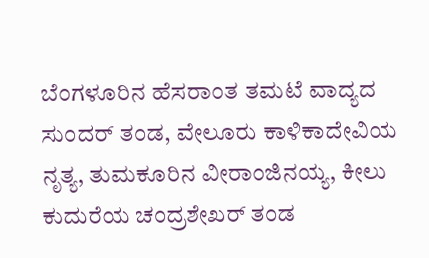ಬೆಂಗಳೂರಿನ ಹೆಸರಾಂತ ತಮಟೆ ವಾದ್ಯದ ಸುಂದರ್ ತಂಡ, ವೇಲೂರು ಕಾಳಿಕಾದೇವಿಯ ನೃತ್ಯ, ತುಮಕೂರಿನ ವೀರಾಂಜಿನಯ್ಯ, ಕೀಲು ಕುದುರೆಯ ಚಂದ್ರಶೇಖರ್ ತಂಡ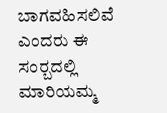ಬಾಗವಹಿಸಲಿವೆ ಎಂದರು ಈ ಸಂರ‍್ಬದಲ್ಲಿ ಮಾರಿಯಮ್ಮ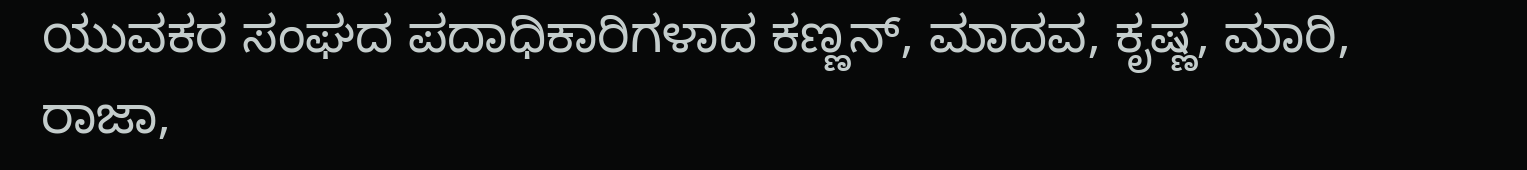ಯುವಕರ ಸಂಘದ ಪದಾಧಿಕಾರಿಗಳಾದ ಕಣ್ಣನ್, ಮಾದವ, ಕೃಷ್ಣ, ಮಾರಿ, ರಾಜಾ,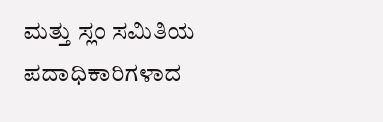ಮತ್ತು ಸ್ಲಂ ಸಮಿತಿಯ ಪದಾಧಿಕಾರಿಗಳಾದ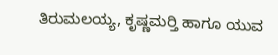ತಿರುಮಲಯ್ಯ, ಕೃಷ್ಣಮರ‍್ತಿ ಹಾಗೂ ಯುವ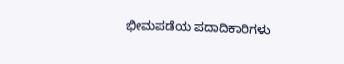ಭೀಮಪಡೆಯ ಪದಾದಿಕಾರಿಗಳು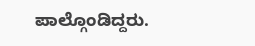ಪಾಲ್ಗೊಂಡಿದ್ದರು.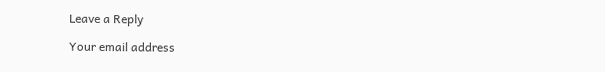Leave a Reply

Your email address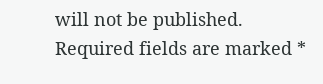will not be published. Required fields are marked *